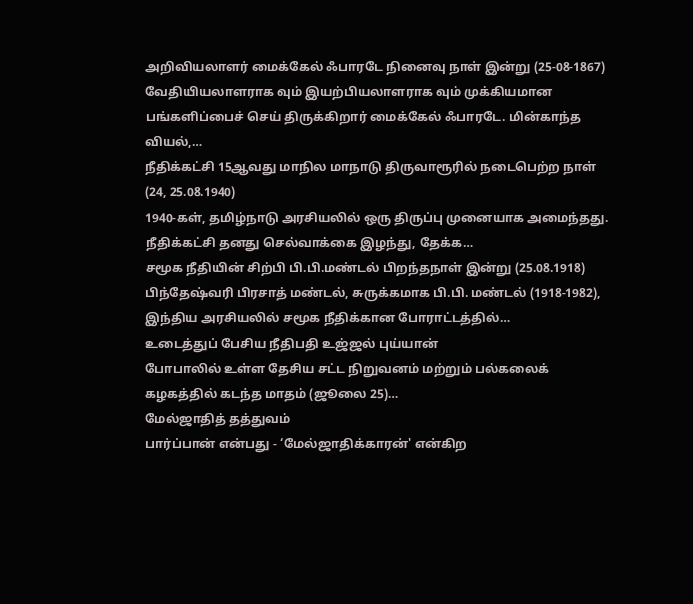அறிவியலாளர் மைக்கேல் ஃபாரடே நினைவு நாள் இன்று (25-08-1867)
வேதியியலாளராக வும் இயற்பியலாளராக வும் முக்கியமான பங்களிப்பைச் செய் திருக்கிறார் மைக்கேல் ஃபாரடே. மின்காந்த வியல்,…
நீதிக்கட்சி 15ஆவது மாநில மாநாடு திருவாரூரில் நடைபெற்ற நாள் (24, 25.08.1940)
1940-கள், தமிழ்நாடு அரசியலில் ஒரு திருப்பு முனையாக அமைந்தது. நீதிக்கட்சி தனது செல்வாக்கை இழந்து, தேக்க…
சமூக நீதியின் சிற்பி பி.பி.மண்டல் பிறந்தநாள் இன்று (25.08.1918)
பிந்தேஷ்வரி பிரசாத் மண்டல், சுருக்கமாக பி.பி. மண்டல் (1918-1982), இந்திய அரசியலில் சமூக நீதிக்கான போராட்டத்தில்…
உடைத்துப் பேசிய நீதிபதி உஜ்ஜல் புய்யான்
போபாலில் உள்ள தேசிய சட்ட நிறுவனம் மற்றும் பல்கலைக் கழகத்தில் கடந்த மாதம் (ஜூலை 25)…
மேல்ஜாதித் தத்துவம்
பார்ப்பான் என்பது - ‘மேல்ஜாதிக்காரன்' என்கிற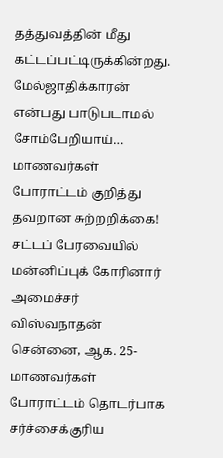தத்துவத்தின் மீது கட்டப்பட்டிருக்கின்றது. மேல்ஜாதிக்காரன் என்பது பாடுபடாமல் சோம்பேறியாய்…
மாணவர்கள் போராட்டம் குறித்து தவறான சுற்றறிக்கை! சட்டப் பேரவையில் மன்னிப்புக் கோரினார் அமைச்சர் விஸ்வநாதன்
சென்னை, ஆக. 25- மாணவர்கள் போராட்டம் தொடர்பாக சர்ச்சைக்குரிய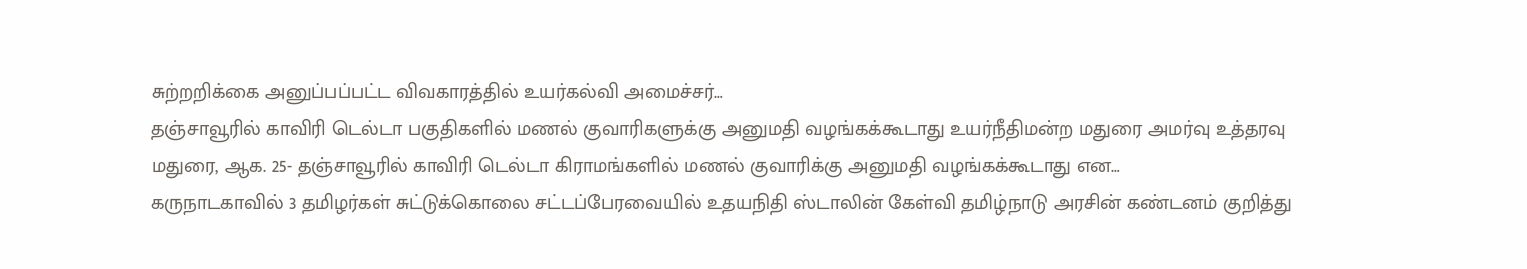சுற்றறிக்கை அனுப்பப்பட்ட விவகாரத்தில் உயர்கல்வி அமைச்சர்…
தஞ்சாவூரில் காவிரி டெல்டா பகுதிகளில் மணல் குவாரிகளுக்கு அனுமதி வழங்கக்கூடாது உயர்நீதிமன்ற மதுரை அமர்வு உத்தரவு
மதுரை, ஆக. 25- தஞ்சாவூரில் காவிரி டெல்டா கிராமங்களில் மணல் குவாரிக்கு அனுமதி வழங்கக்கூடாது என…
கருநாடகாவில் 3 தமிழர்கள் சுட்டுக்கொலை சட்டப்பேரவையில் உதயநிதி ஸ்டாலின் கேள்வி தமிழ்நாடு அரசின் கண்டனம் குறித்து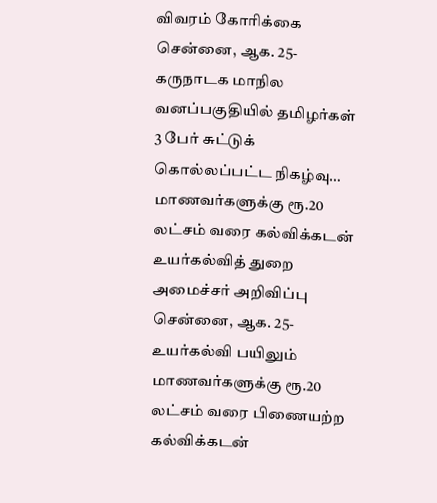விவரம் கோரிக்கை
சென்னை, ஆக. 25- கருநாடக மாநில வனப்பகுதியில் தமிழர்கள் 3 பேர் சுட்டுக் கொல்லப்பட்ட நிகழ்வு…
மாணவர்களுக்கு ரூ.20 லட்சம் வரை கல்விக்கடன் உயர்கல்வித் துறை அமைச்சர் அறிவிப்பு
சென்னை, ஆக. 25- உயர்கல்வி பயிலும் மாணவர்களுக்கு ரூ.20 லட்சம் வரை பிணையற்ற கல்விக்கடன்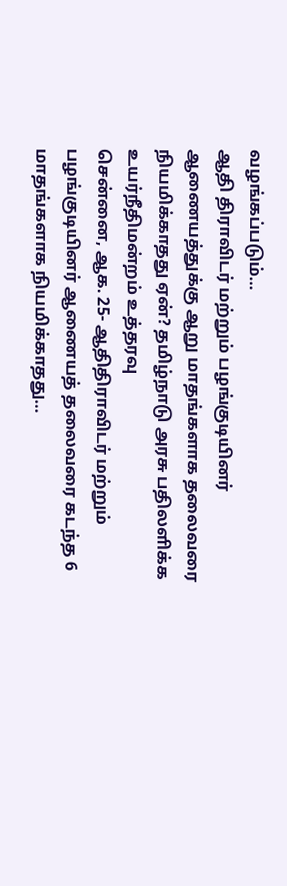வழங்கப்படும்…
ஆதி திராவிடர் மற்றும் பழங்குடியினர் ஆணையத்துக்கு ஆறு மாதங்களாக தலைவரை நியமிக்காதது ஏன்? தமிழ்நாடு அரசு பதிலளிக்க உயர்நீதிமன்றம் உத்தரவு
சென்னை, ஆக. 25- ஆதிதிராவிடர் மற்றும் பழங்குடியினர் ஆணையத் தலைவரை கடந்த 6 மாதங்களாக நியமிக்காதது…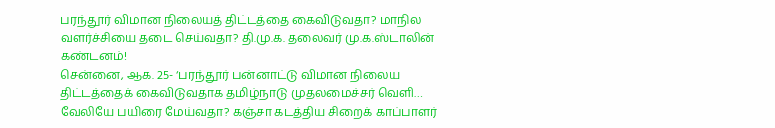பரந்தூர் விமான நிலையத் திட்டத்தை கைவிடுவதா? மாநில வளர்ச்சியை தடை செய்வதா? தி.மு.க. தலைவர் மு.க.ஸ்டாலின் கண்டனம்!
சென்னை, ஆக. 25- ‘பரந்தூர் பன்னாட்டு விமான நிலைய திட்டத்தைக் கைவிடுவதாக தமிழ்நாடு முதலமைச்சர் வெளி…
வேலியே பயிரை மேய்வதா? கஞ்சா கடத்திய சிறைக் காப்பாளர்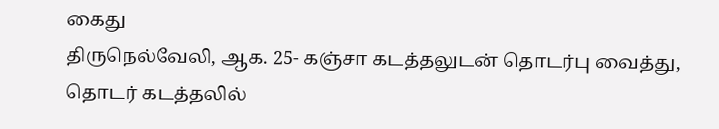கைது
திருநெல்வேலி, ஆக. 25- கஞ்சா கடத்தலுடன் தொடர்பு வைத்து, தொடர் கடத்தலில்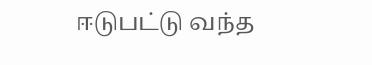ஈடுபட்டு வந்த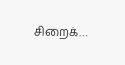சிறைக்…